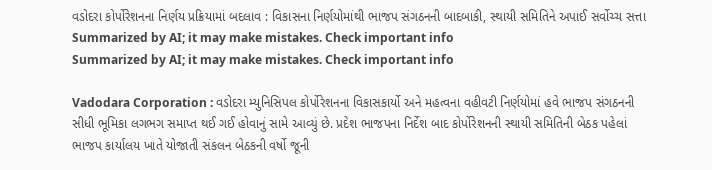વડોદરા કોર્પોરેશનના નિર્ણય પ્રક્રિયામાં બદલાવ : વિકાસના નિર્ણયોમાંથી ભાજપ સંગઠનની બાદબાકી, સ્થાયી સમિતિને અપાઈ સર્વોચ્ચ સત્તા
Summarized by AI; it may make mistakes. Check important info
Summarized by AI; it may make mistakes. Check important info

Vadodara Corporation : વડોદરા મ્યુનિસિપલ કોર્પોરેશનના વિકાસકાર્યો અને મહત્વના વહીવટી નિર્ણયોમાં હવે ભાજપ સંગઠનની સીધી ભૂમિકા લગભગ સમાપ્ત થઈ ગઈ હોવાનું સામે આવ્યું છે. પ્રદેશ ભાજપના નિર્દેશ બાદ કોર્પોરેશનની સ્થાયી સમિતિની બેઠક પહેલાં ભાજપ કાર્યાલય ખાતે યોજાતી સંકલન બેઠકની વર્ષો જૂની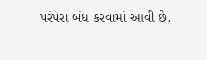પરંપરા બંધ કરવામાં આવી છે.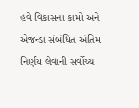હવે વિકાસના કામો અને એજન્ડા સંબંધિત અંતિમ નિર્ણય લેવાની સર્વોચ્ચ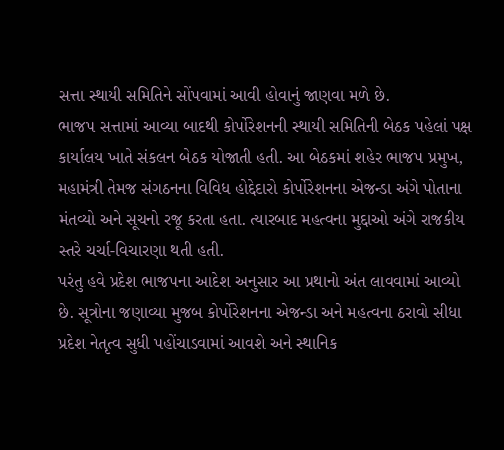સત્તા સ્થાયી સમિતિને સોંપવામાં આવી હોવાનું જાણવા મળે છે.
ભાજપ સત્તામાં આવ્યા બાદથી કોર્પોરેશનની સ્થાયી સમિતિની બેઠક પહેલાં પક્ષ કાર્યાલય ખાતે સંકલન બેઠક યોજાતી હતી. આ બેઠકમાં શહેર ભાજપ પ્રમુખ, મહામંત્રી તેમજ સંગઠનના વિવિધ હોદ્દેદારો કોર્પોરેશનના એજન્ડા અંગે પોતાના મંતવ્યો અને સૂચનો રજૂ કરતા હતા. ત્યારબાદ મહત્વના મુદ્દાઓ અંગે રાજકીય સ્તરે ચર્ચા-વિચારણા થતી હતી.
પરંતુ હવે પ્રદેશ ભાજપના આદેશ અનુસાર આ પ્રથાનો અંત લાવવામાં આવ્યો છે. સૂત્રોના જણાવ્યા મુજબ કોર્પોરેશનના એજન્ડા અને મહત્વના ઠરાવો સીધા પ્રદેશ નેતૃત્વ સુધી પહોંચાડવામાં આવશે અને સ્થાનિક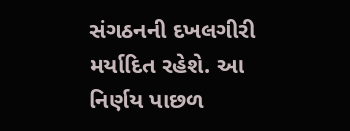સંગઠનની દખલગીરી મર્યાદિત રહેશે. આ નિર્ણય પાછળ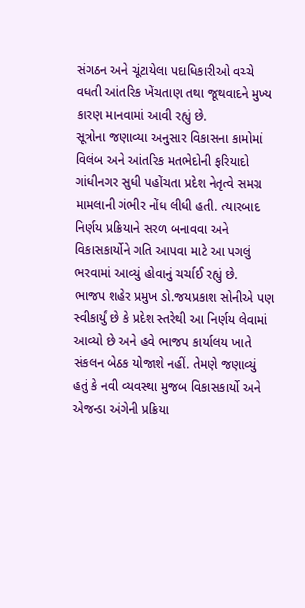સંગઠન અને ચૂંટાયેલા પદાધિકારીઓ વચ્ચે વધતી આંતરિક ખેંચતાણ તથા જૂથવાદને મુખ્ય કારણ માનવામાં આવી રહ્યું છે.
સૂત્રોના જણાવ્યા અનુસાર વિકાસના કામોમાં વિલંબ અને આંતરિક મતભેદોની ફરિયાદો ગાંધીનગર સુધી પહોંચતા પ્રદેશ નેતૃત્વે સમગ્ર મામલાની ગંભીર નોંધ લીધી હતી. ત્યારબાદ નિર્ણય પ્રક્રિયાને સરળ બનાવવા અને વિકાસકાર્યોને ગતિ આપવા માટે આ પગલું ભરવામાં આવ્યું હોવાનું ચર્ચાઈ રહ્યું છે.
ભાજપ શહેર પ્રમુખ ડો.જયપ્રકાશ સોનીએ પણ સ્વીકાર્યું છે કે પ્રદેશ સ્તરેથી આ નિર્ણય લેવામાં આવ્યો છે અને હવે ભાજપ કાર્યાલય ખાતે સંકલન બેઠક યોજાશે નહીં. તેમણે જણાવ્યું હતું કે નવી વ્યવસ્થા મુજબ વિકાસકાર્યો અને એજન્ડા અંગેની પ્રક્રિયા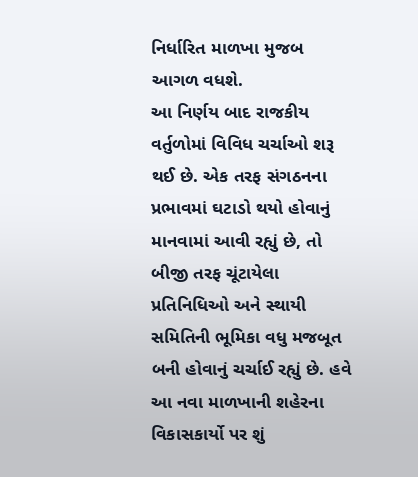નિર્ધારિત માળખા મુજબ આગળ વધશે.
આ નિર્ણય બાદ રાજકીય વર્તુળોમાં વિવિધ ચર્ચાઓ શરૂ થઈ છે. એક તરફ સંગઠનના પ્રભાવમાં ઘટાડો થયો હોવાનું માનવામાં આવી રહ્યું છે, તો બીજી તરફ ચૂંટાયેલા પ્રતિનિધિઓ અને સ્થાયી સમિતિની ભૂમિકા વધુ મજબૂત બની હોવાનું ચર્ચાઈ રહ્યું છે. હવે આ નવા માળખાની શહેરના વિકાસકાર્યો પર શું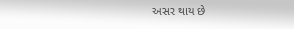અસર થાય છે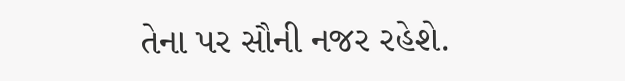તેના પર સૌની નજર રહેશે.